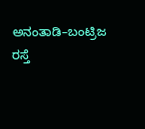ಅನಂತಾಡಿ–ಬಂಟ್ರಿಜ ರಸ್ತೆ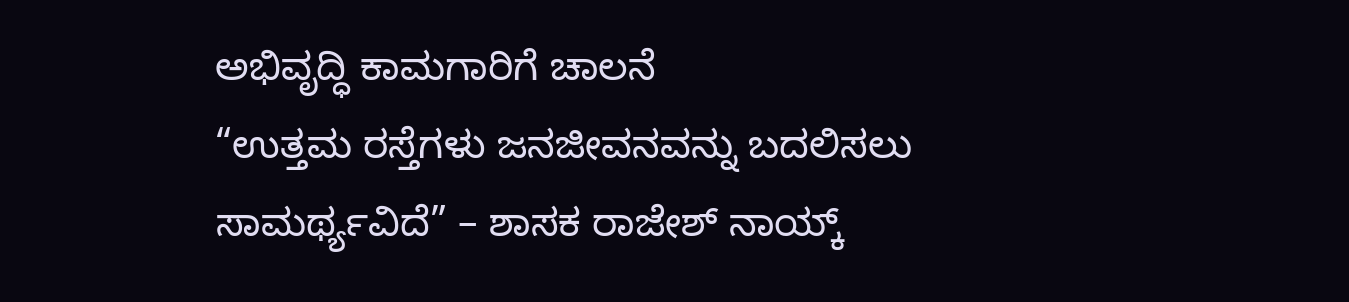ಅಭಿವೃದ್ಧಿ ಕಾಮಗಾರಿಗೆ ಚಾಲನೆ
“ಉತ್ತಮ ರಸ್ತೆಗಳು ಜನಜೀವನವನ್ನು ಬದಲಿಸಲು ಸಾಮರ್ಥ್ಯವಿದೆ” – ಶಾಸಕ ರಾಜೇಶ್ ನಾಯ್ಕ್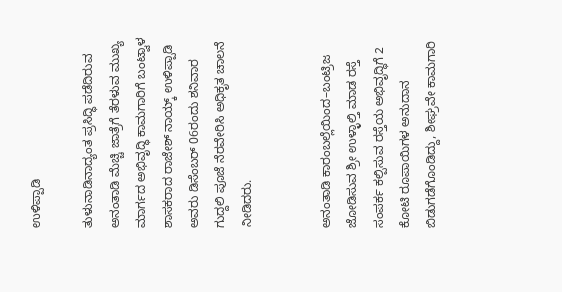ಉಳಿಪ್ಪಾಡಿ

ತುಳುನಾಡಿನಾದ್ಯಂತ ಪ್ರಸಿದ್ಧಿ ಪಡೆದಿರುವ ಅನಂತಾಡಿ ಮೆಚ್ಚಿ ಜಾತ್ರೆಗೆ ತೆರಳುವ ಮುಖ್ಯ ಮಾರ್ಗದ ಅಭಿವೃದ್ಧಿ ಕಾಮಗಾರಿಗೆ ಬಂಟ್ವಾಳ ಶಾಸಕರಾದ ರಾಜೇಶ್ ನಾಯ್ಕ್ ಉಳಿಪ್ಪಾಡಿ ಅವರು ಡಿಸೆಂಬರ್ 06ರಂದು ಶನಿವಾರ ಗುದ್ದಲಿ ಪೂಜೆ ನೆರವೇರಿಸಿ ಅಧಿಕೃತ ಚಾಲನೆ ನೀಡಿದರು.


ಅನಂತಾಡಿ ಕಾರಂಬಲ್ಲೆಯಿಂದ–ಬಂಟ್ರಿಜ ಜೋಡಿಸುವ ಶ್ರೀ ಉಳ್ಳಾಲ್ತಿ ಮಾಡ ರಸ್ತೆ ಸಂಪರ್ಕ ಕಲ್ಪಿಸುವ ರಸ್ತೆಯ ಅಭಿವೃದ್ಧಿಗೆ 2 ಕೋಟಿ ರೂಪಾಯಿಗಳ ಅನುದಾನ ಬಿಡುಗಡೆಗೊಂಡಿದ್ದು, ಶೀಘ್ರವೇ ಕಾಮಗಾರಿ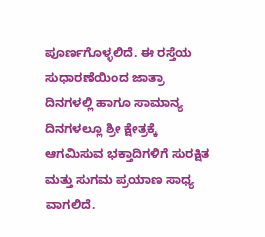ಪೂರ್ಣಗೊಳ್ಳಲಿದೆ. ಈ ರಸ್ತೆಯ ಸುಧಾರಣೆಯಿಂದ ಜಾತ್ರಾ ದಿನಗಳಲ್ಲಿ ಹಾಗೂ ಸಾಮಾನ್ಯ ದಿನಗಳಲ್ಲೂ ಶ್ರೀ ಕ್ಷೇತ್ರಕ್ಕೆ ಆಗಮಿಸುವ ಭಕ್ತಾದಿಗಳಿಗೆ ಸುರಕ್ಷಿತ ಮತ್ತು ಸುಗಮ ಪ್ರಯಾಣ ಸಾಧ್ಯ ವಾಗಲಿದೆ.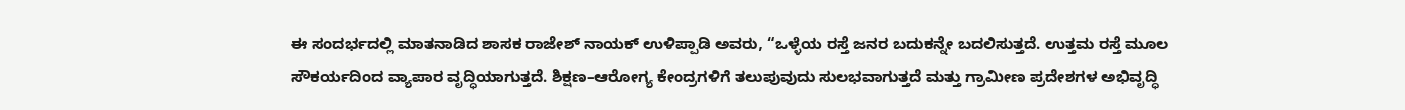ಈ ಸಂದರ್ಭದಲ್ಲಿ ಮಾತನಾಡಿದ ಶಾಸಕ ರಾಜೇಶ್ ನಾಯಕ್ ಉಳಿಪ್ಪಾಡಿ ಅವರು, “ಒಳ್ಳೆಯ ರಸ್ತೆ ಜನರ ಬದುಕನ್ನೇ ಬದಲಿಸುತ್ತದೆ. ಉತ್ತಮ ರಸ್ತೆ ಮೂಲ ಸೌಕರ್ಯದಿಂದ ವ್ಯಾಪಾರ ವೃದ್ಧಿಯಾಗುತ್ತದೆ. ಶಿಕ್ಷಣ–ಆರೋಗ್ಯ ಕೇಂದ್ರಗಳಿಗೆ ತಲುಪುವುದು ಸುಲಭವಾಗುತ್ತದೆ ಮತ್ತು ಗ್ರಾಮೀಣ ಪ್ರದೇಶಗಳ ಅಭಿವೃದ್ಧಿ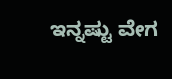ಇನ್ನಷ್ಟು ವೇಗ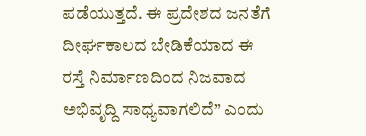ಪಡೆಯುತ್ತದೆ. ಈ ಪ್ರದೇಶದ ಜನತೆಗೆ ದೀರ್ಘಕಾಲದ ಬೇಡಿಕೆಯಾದ ಈ ರಸ್ತೆ ನಿರ್ಮಾಣದಿಂದ ನಿಜವಾದ ಅಭಿವೃದ್ದಿ ಸಾಧ್ಯವಾಗಲಿದೆ” ಎಂದು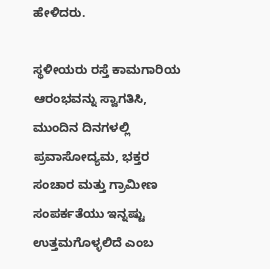ಹೇಳಿದರು.

ಸ್ಥಳೀಯರು ರಸ್ತೆ ಕಾಮಗಾರಿಯ ಆರಂಭವನ್ನು ಸ್ವಾಗತಿಸಿ, ಮುಂದಿನ ದಿನಗಳಲ್ಲಿ ಪ್ರವಾಸೋದ್ಯಮ, ಭಕ್ತರ ಸಂಚಾರ ಮತ್ತು ಗ್ರಾಮೀಣ ಸಂಪರ್ಕತೆಯು ಇನ್ನಷ್ಟು ಉತ್ತಮಗೊಳ್ಳಲಿದೆ ಎಂಬ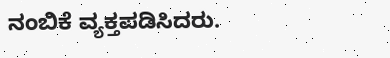ನಂಬಿಕೆ ವ್ಯಕ್ತಪಡಿಸಿದರು.